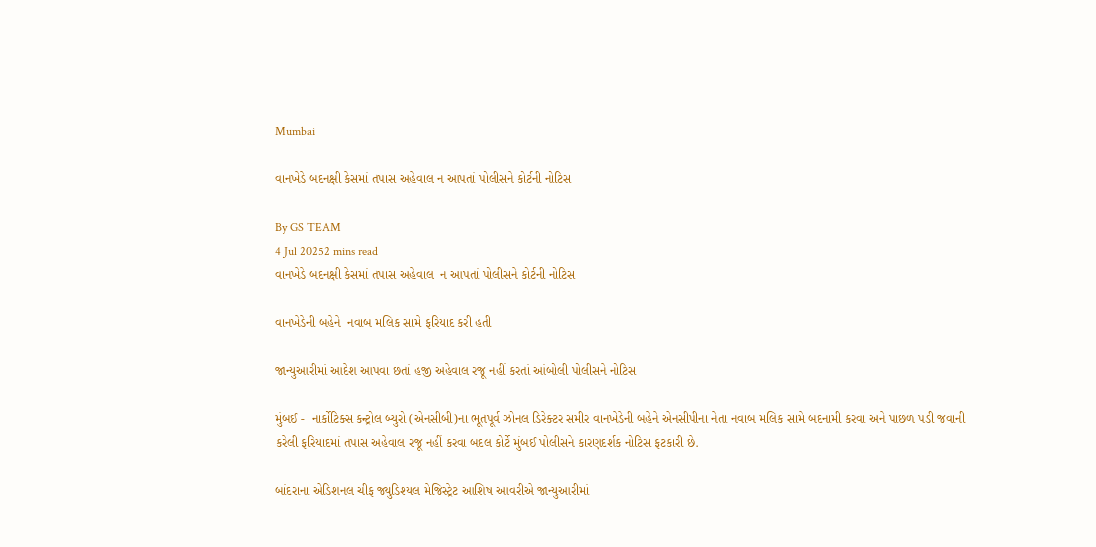Mumbai

વાનખેડે બદનક્ષી કેસમાં તપાસ અહેવાલ ન આપતાં પોલીસને કોર્ટની નોટિસ

By GS TEAM
4 Jul 20252 mins read
વાનખેડે બદનક્ષી કેસમાં તપાસ અહેવાલ  ન આપતાં પોલીસને કોર્ટની નોટિસ

વાનખેડેની બહેને  નવાબ મલિક સામે ફરિયાદ કરી હતી

જાન્યુઆરીમાં આદેશ આપવા છતાં હજી અહેવાલ રજૂ નહીં કરતાં આંબોલી પોલીસને નોટિસ

મુંબઈ -  નાર્કોટિક્સ કન્ટ્રોલ બ્યુરો (એનસીબી)ના ભૂતપૂર્વ ઝોનલ ડિરેક્ટર સમીર વાનખેડેની બહેને એનસીપીના નેતા નવાબ મલિક સામે બદનામી કરવા અને પાછળ પડી જવાની કરેલી ફરિયાદમાં તપાસ અહેવાલ રજૂ નહીં કરવા બદલ કોર્ટે મુંબઈ પોલીસને કારણદર્શક નોટિસ ફટકારી છે.

બાંદરાના એડિશનલ ચીફ જ્યુડિશ્યલ મેજિસ્ટ્રેટ આશિષ આવરીએ જાન્યુઆરીમાં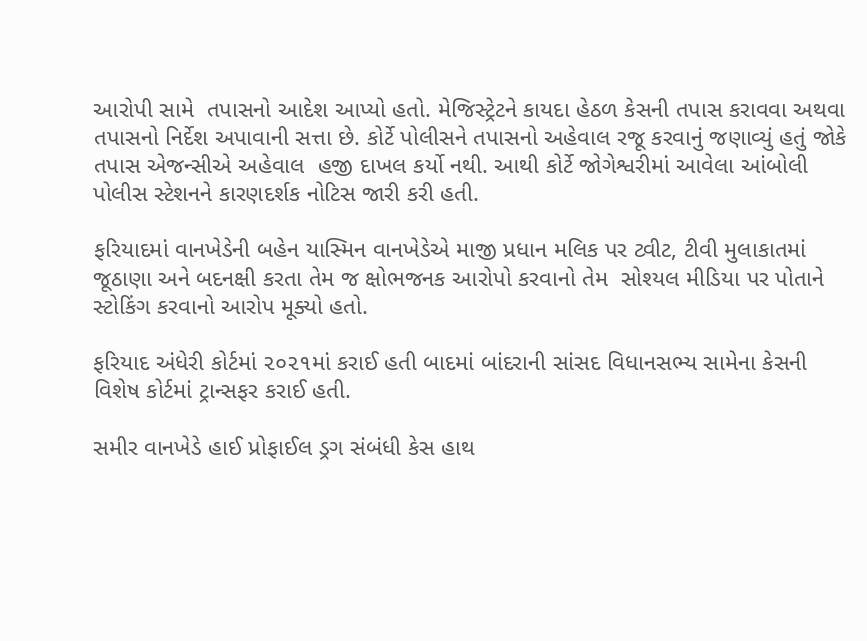આરોપી સામે  તપાસનો આદેશ આપ્યો હતો. મેજિસ્ટ્રેટને કાયદા હેઠળ કેસની તપાસ કરાવવા અથવા તપાસનો નિર્દેશ અપાવાની સત્તા છે. કોર્ટે પોલીસને તપાસનો અહેવાલ રજૂ કરવાનું જણાવ્યું હતું જોકે તપાસ એજન્સીએ અહેવાલ  હજી દાખલ કર્યો નથી. આથી કોર્ટે જોગેશ્વરીમાં આવેલા આંબોલી પોલીસ સ્ટેશનને કારણદર્શક નોટિસ જારી કરી હતી.

ફરિયાદમાં વાનખેડેની બહેન યાસ્મિન વાનખેડેએ માજી પ્રધાન મલિક પર ટ્વીટ, ટીવી મુલાકાતમાં જૂઠાણા અને બદનક્ષી કરતા તેમ જ ક્ષોભજનક આરોપો કરવાનો તેમ  સોશ્યલ મીડિયા પર પોતાને સ્ટોકિંગ કરવાનો આરોપ મૂક્યો હતો.

ફરિયાદ અંધેરી કોર્ટમાં ૨૦૨૧માં કરાઈ હતી બાદમાં બાંદરાની સાંસદ વિધાનસભ્ય સામેના કેસની વિશેષ કોર્ટમાં ટ્રાન્સફર કરાઈ હતી.

સમીર વાનખેડે હાઈ પ્રોફાઈલ ડ્રગ સંબંધી કેસ હાથ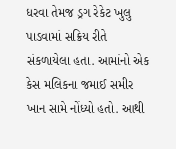ધરવા તેમજ ડ્રગ રેકેટ ખુલુ પાડવામાં સક્રિય રીતે સંકળાયેલા હતા. આમાંનો એક કેસ મલિકના જમાઈ સમીર ખાન સામે નોંધ્યો હતો. આથી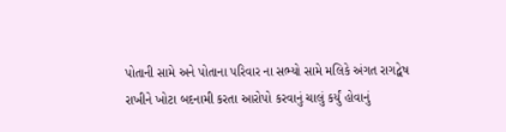પોતાની સામે અને પોતાના પરિવાર ના સભ્યો સામે મલિકે અંગત રાગદ્વેષ રાખીને ખોટા બદનામી કરતા આરોપો કરવાનું ચાલું કર્યું હોવાનું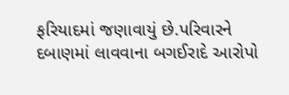ફરિયાદમાં જણાવાયું છે.પરિવારને દબાણમાં લાવવાના બગઈરાદે આરોપો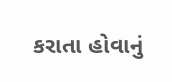કરાતા હોવાનું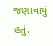જણાવાયું હતું.